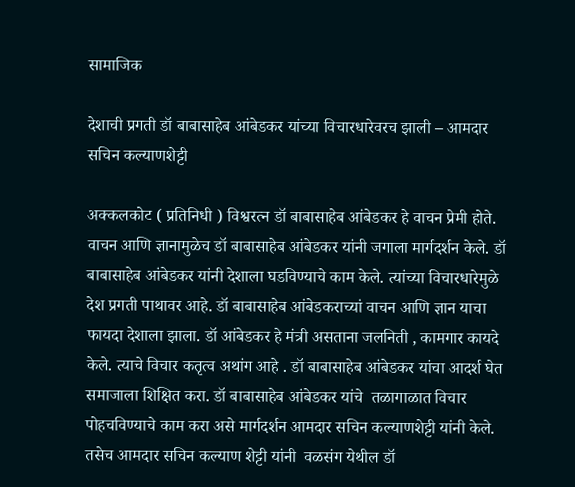सामाजिक

देशाची प्रगती डॉ बाबासाहेब आंबेडकर यांच्या विचारधारेवरच झाली – आमदार सचिन कल्याणशेट्टी

अक्कलकोट ( प्रतिनिधी ) विश्वरत्न डॉ बाबासाहेब आंबेडकर हे वाचन प्रेमी होते. वाचन आणि ज्ञानामुळेच डॉ बाबासाहेब आंबेडकर यांनी जगाला मार्गदर्शन केले. डॉ बाबासाहेब आंबेडकर यांनी देशाला घडविण्याचे काम केले. त्यांच्या विचारधारेमुळे देश प्रगती पाथावर आहे. डॉ बाबासाहेब आंबेडकराच्यां वाचन आणि ज्ञान याचा फायदा देशाला झाला. डॉ आंबेडकर हे मंत्री असताना जलनिती , कामगार कायदे केले. त्याचे विचार कतृत्व अथांग आहे . डॉ बाबासाहेब आंबेडकर यांचा आदर्श घेत समाजाला शिक्षित करा. डॉ बाबासाहेब आंबेडकर यांचे  तळागाळात विचार पोहचविण्याचे काम करा असे मार्गदर्शन आमदार सचिन कल्याणशेट्टी यांनी केले. तसेच आमदार सचिन कल्याण शेट्टी यांनी  वळसंग येथील डॉ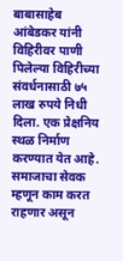बाबासाहेब आंबेडकर यांनी  विहिरीवर पाणी पिलेल्या विहिरीच्या संवर्धनासाठी ७५ लाख रुपये निधी दिला. एक प्रेक्षनिय स्थळ निर्माण करण्यात येत आहे. समाजाचा सेवक म्हणून काम करत राहणार असून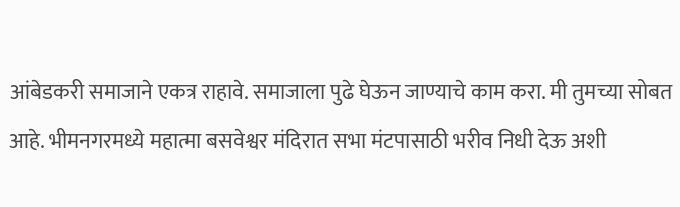आंबेडकरी समाजाने एकत्र राहावे. समाजाला पुढे घेऊन जाण्याचे काम करा. मी तुमच्या सोबत आहे. भीमनगरमध्ये महात्मा बसवेश्वर मंदिरात सभा मंटपासाठी भरीव निधी देऊ अशी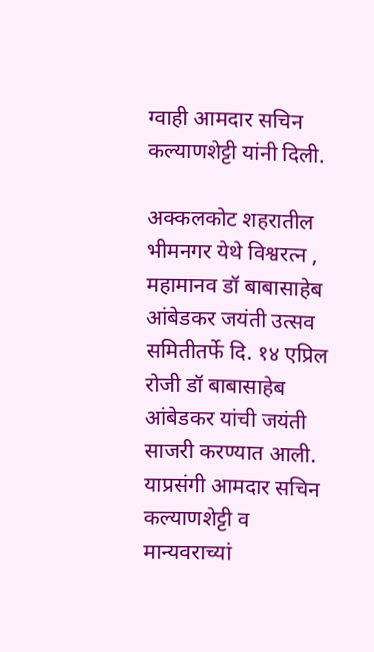ग्वाही आमदार सचिन कल्याणशेट्टी यांनी दिली.

अक्कलकोट शहरातील भीमनगर येथे विश्वरत्न , महामानव डॉ बाबासाहेब आंबेडकर जयंती उत्सव समितीतर्फे दि. १४ एप्रिल रोजी डॉ बाबासाहेब आंबेडकर यांची जयंती साजरी करण्यात आली. याप्रसंगी आमदार सचिन कल्याणशेट्टी व मान्यवराच्यां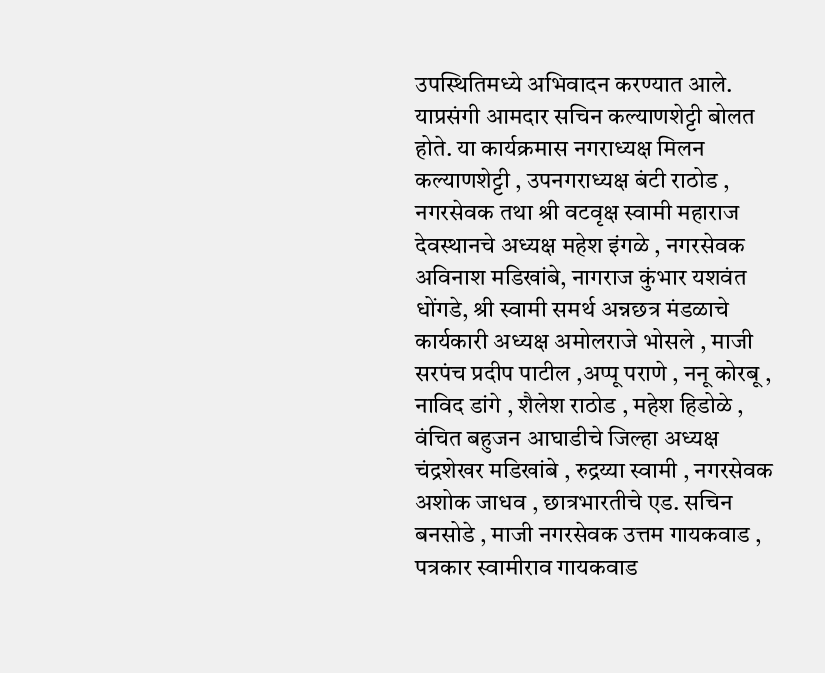उपस्थितिमध्ये अभिवादन करण्यात आले. याप्रसंगी आमदार सचिन कल्याणशेट्टी बोलत होते. या कार्यक्रमास नगराध्यक्ष मिलन कल्याणशेट्टी , उपनगराध्यक्ष बंटी राठोड , नगरसेवक तथा श्री वटवृक्ष स्वामी महाराज देवस्थानचे अध्यक्ष महेश इंगळे , नगरसेवक अविनाश मडिखांबे, नागराज कुंभार यशवंत धोंगडे, श्री स्वामी समर्थ अन्नछत्र मंडळाचे कार्यकारी अध्यक्ष अमोलराजे भोसले , माजी सरपंच प्रदीप पाटील ,अप्पू पराणे , ननू कोरबू , नाविद डांगे , शैलेश राठोड , महेश हिडोळे , वंचित बहुजन आघाडीचे जिल्हा अध्यक्ष चंद्रशेखर मडिखांबे , रुद्रय्या स्वामी , नगरसेवक अशोक जाधव , छात्रभारतीचे एड. सचिन बनसोडे , माजी नगरसेवक उत्तम गायकवाड , पत्रकार स्वामीराव गायकवाड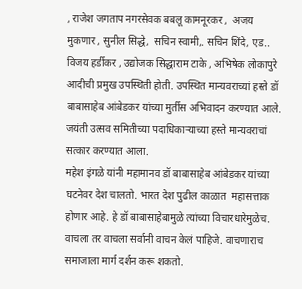, राजेश जगताप नगरसेवक बबलू कामनूरकर ,  अजय मुकणार , सुनील सिद्धे,  सचिन स्वामी,. सचिन शिंदे, एड.. विजय हर्डीकर , उद्योजक सिद्धाराम टाके , अभिषेक लोकापुरे आदीची प्रमुख उपस्थिती होती. उपस्थित मान्यवराच्यां हस्ते डॉ बाबासाहेब आंबेडकर यांच्या मुर्तीस अभिवादन करण्यात आले. जयंती उत्सव समितीच्या पदाधिकाऱ्याच्या हस्ते मान्यवराचां सत्कार करण्यात आला.
महेश इंगळे यांनी महामानव डॉ बाबासाहेब आंबेडकर यांच्या घटनेवर देश चालतो. भारत देश पुढील काळात  महासत्ताक होणार आहे. हे डॉ बाबासाहेबामुळे त्यांच्या विचारधारेमुळेच. वाचला तर वाचला सर्वानी वाचन केलं पाहिजे. वाचणाराच समाजाला मार्ग दर्शन करू शकतो.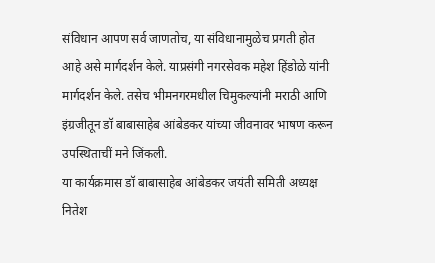संविधान आपण सर्व जाणतोच, या संविधानामुळेच प्रगती होत आहे असे मार्गदर्शन केले. याप्रसंगी नगरसेवक महेश हिंडोळे यांनी मार्गदर्शन केले. तसेच भीमनगरमधील चिमुकल्यांनी मराठी आणि इंग्रजीतून डॉ बाबासाहेब आंबेडकर यांच्या जीवनावर भाषण करून उपस्थिताचीं मने जिंकली.
या कार्यक्रमास डॉ बाबासाहेब आंबेडकर जयंती समिती अध्यक्ष  नितेश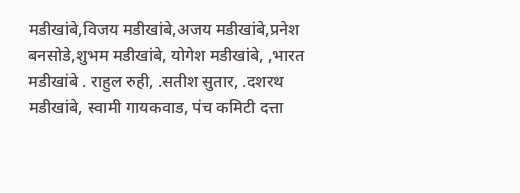मडीखांबे,विजय मडीखांबे,अजय मडीखांबे,प्रनेश बनसोडे,शुभम मडीखांबे, योगेश मडीखांबे, ,भारत मडीखांबे . राहुल रुही, .सतीश सुतार, .दशरथ मडीखांबे, स्वामी गायकवाड, पंच कमिटी दत्ता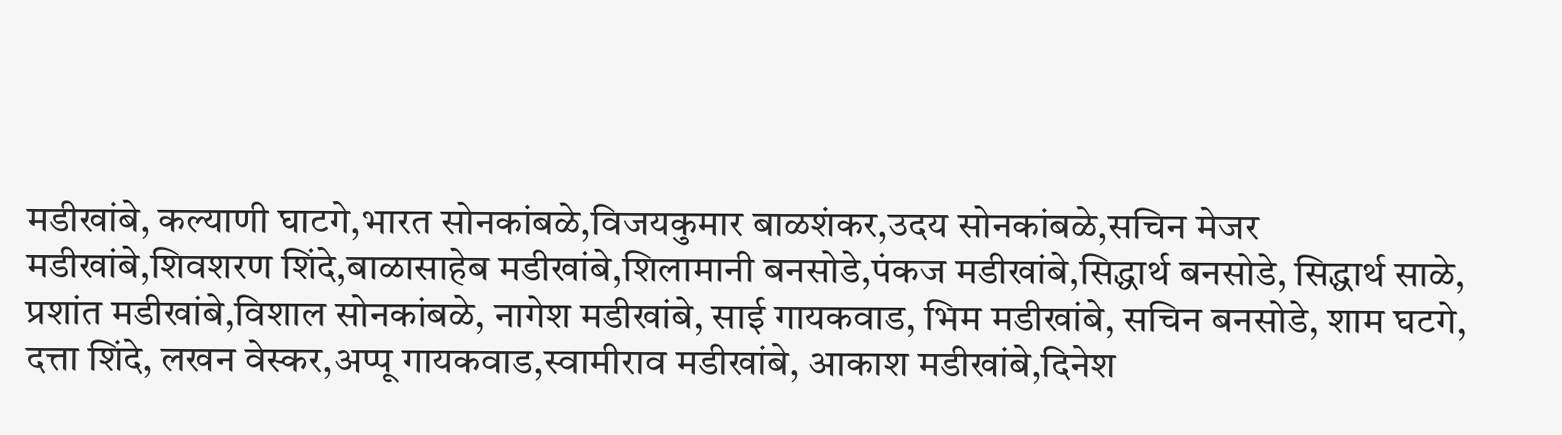मडीखांबे, कल्याणी घाटगे,भारत सोनकांबळे,विजयकुमार बाळशंकर,उदय सोनकांबळे,सचिन मेजर मडीखांबे,शिवशरण शिंदे,बाळासाहेब मडीखांबे,शिलामानी बनसोडे,पंकज मडीखांबे,सिद्धार्थ बनसोडे, सिद्धार्थ साळे, प्रशांत मडीखांबे,विशाल सोनकांबळे, नागेश मडीखांबे, साई गायकवाड, भिम मडीखांबे, सचिन बनसोडे, शाम घटगे, दत्ता शिंदे, लखन वेस्कर,अप्पू गायकवाड,स्वामीराव मडीखांबे, आकाश मडीखांबे,दिनेश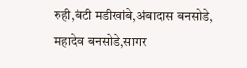रुही,बंटी मडीखांबे,अंबादास बनसोडे, महादेव बनसोडे,सागर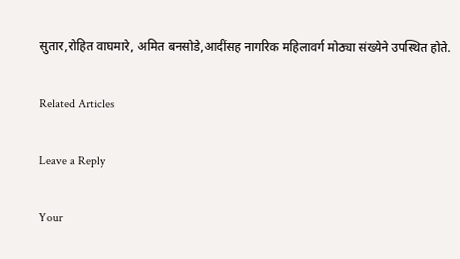सुतार,रोहित वाघमारे, अमित बनसोडे,आदींसह नागरिक महिलावर्ग मोठ्या संख्येने उपस्थित होते.

Related Articles

Leave a Reply

Your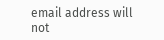email address will not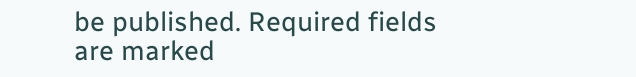be published. Required fields are marked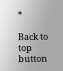*

Back to top button